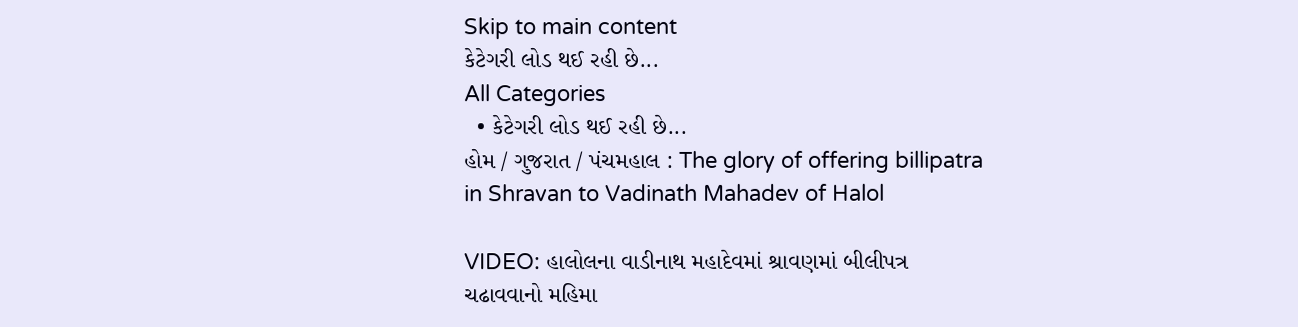Skip to main content
કેટેગરી લોડ થઈ રહી છે...
All Categories
  • કેટેગરી લોડ થઈ રહી છે...
હોમ / ગુજરાત / પંચમહાલ : The glory of offering billipatra in Shravan to Vadinath Mahadev of Halol

VIDEO: હાલોલના વાડીનાથ મહાદેવમાં શ્રાવણમાં બીલીપત્ર ચઢાવવાનો મહિમા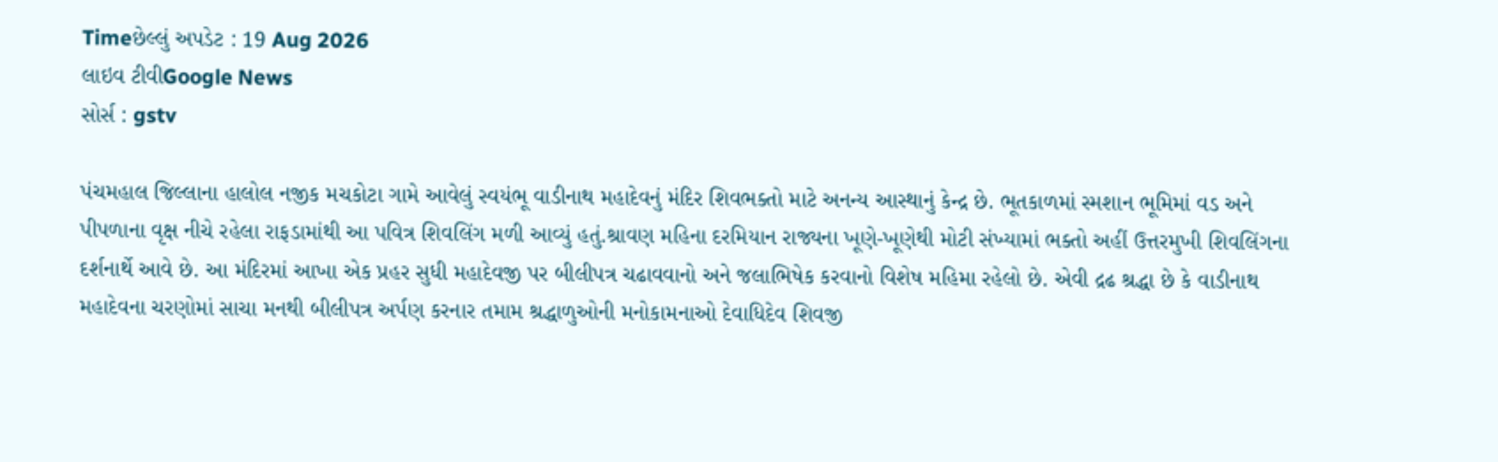Timeછેલ્લું અપડેટ : 19 Aug 2026
લાઇવ ટીવીGoogle News
સોર્સ : gstv

પંચમહાલ જિલ્લાના હાલોલ નજીક મચકોટા ગામે આવેલું સ્વયંભૂ વાડીનાથ મહાદેવનું મંદિર શિવભક્તો માટે અનન્ય આસ્થાનું કેન્દ્ર છે. ભૂતકાળમાં સ્મશાન ભૂમિમાં વડ અને પીપળાના વૃક્ષ નીચે રહેલા રાફડામાંથી આ પવિત્ર શિવલિંગ મળી આવ્યું હતું.શ્રાવણ મહિના દરમિયાન રાજ્યના ખૂણે-ખૂણેથી મોટી સંખ્યામાં ભક્તો અહીં ઉત્તરમુખી શિવલિંગના દર્શનાર્થે આવે છે. આ મંદિરમાં આખા એક પ્રહર સુધી મહાદેવજી પર બીલીપત્ર ચઢાવવાનો અને જલાભિષેક કરવાનો વિશેષ મહિમા રહેલો છે. એવી દ્રઢ શ્રદ્ધા છે કે વાડીનાથ મહાદેવના ચરણોમાં સાચા મનથી બીલીપત્ર અર્પણ કરનાર તમામ શ્રદ્ધાળુઓની મનોકામનાઓ દેવાધિદેવ શિવજી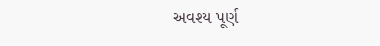અવશ્ય પૂર્ણ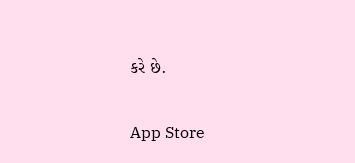કરે છે.

App Store